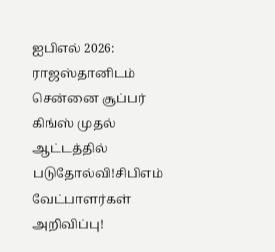ஐபிஎல் 2026: ராஜஸ்தானிடம் சென்னை சூப்பர் கிங்ஸ் முதல் ஆட்டத்தில் படுதோல்வி!சிபிஎம் வேட்பாளர்கள் அறிவிப்பு!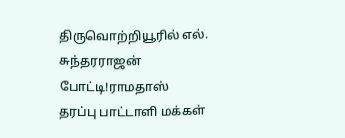திருவொற்றியூரில் எல். சுந்தரராஜன் போட்டி!ராமதாஸ் தரப்பு பாட்டாளி மக்கள்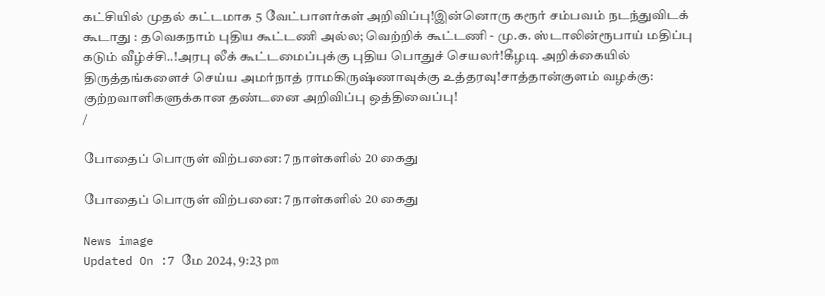கட்சியில் முதல் கட்டமாக 5 வேட்பாளர்கள் அறிவிப்பு!இன்னொரு கரூர் சம்பவம் நடந்துவிடக் கூடாது : தவெகநாம் புதிய கூட்டணி அல்ல; வெற்றிக் கூட்டணி - மு.க. ஸ்டாலின்ரூபாய் மதிப்பு கடும் வீழ்ச்சி..!அரபு லீக் கூட்டமைப்புக்கு புதிய பொதுச் செயலர்!கீழடி அறிக்கையில் திருத்தங்களைச் செய்ய அமர்நாத் ராமகிருஷ்ணாவுக்கு உத்தரவு!சாத்தான்குளம் வழக்கு: குற்றவாளிகளுக்கான தண்டனை அறிவிப்பு ஒத்திவைப்பு!
/

போதைப் பொருள் விற்பனை: 7 நாள்களில் 20 கைது

போதைப் பொருள் விற்பனை: 7 நாள்களில் 20 கைது

News image
Updated On :7 மே 2024, 9:23 pm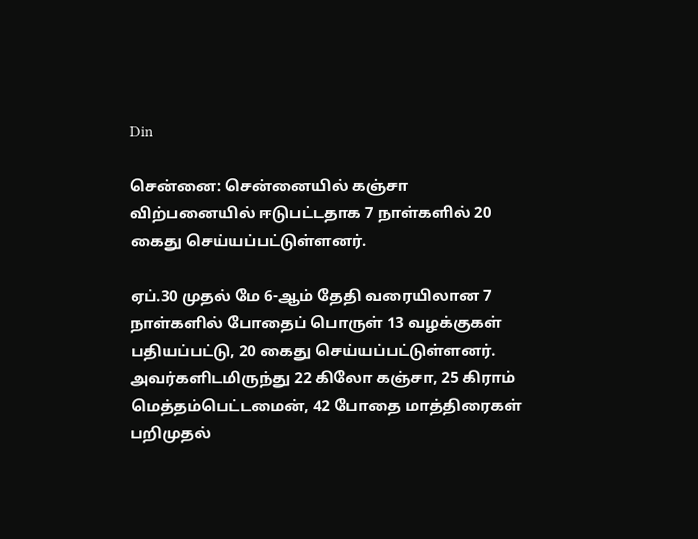Din

சென்னை: சென்னையில் கஞ்சா விற்பனையில் ஈடுபட்டதாக 7 நாள்களில் 20 கைது செய்யப்பட்டுள்ளனர்.

ஏப்.30 முதல் மே 6-ஆம் தேதி வரையிலான 7 நாள்களில் போதைப் பொருள் 13 வழக்குகள் பதியப்பட்டு, 20 கைது செய்யப்பட்டுள்ளனர். அவர்களிடமிருந்து 22 கிலோ கஞ்சா, 25 கிராம் மெத்தம்பெட்டமைன், 42 போதை மாத்திரைகள் பறிமுதல்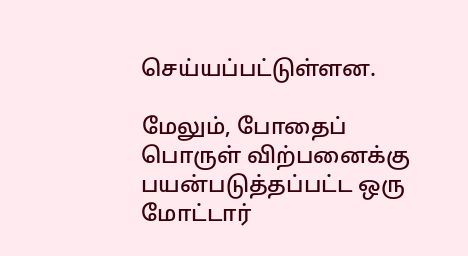செய்யப்பட்டுள்ளன.

மேலும், போதைப் பொருள் விற்பனைக்கு பயன்படுத்தப்பட்ட ஒரு மோட்டார்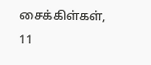சைக்கிள்கள், 11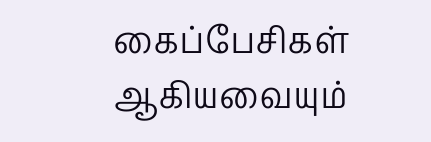கைப்பேசிகள் ஆகியவையும்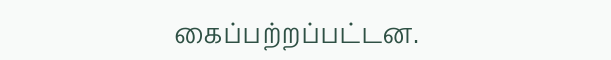கைப்பற்றப்பட்டன.